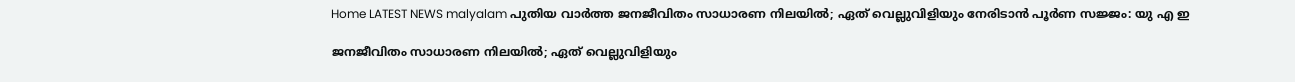Home LATEST NEWS malyalam പുതിയ വാർത്ത ജനജീവിതം സാധാരണ നിലയില്‍; ഏത് വെല്ലുവിളിയും നേരിടാന്‍ പൂര്‍ണ സജ്ജം: യു എ ഇ

ജനജീവിതം സാധാരണ നിലയില്‍; ഏത് വെല്ലുവിളിയും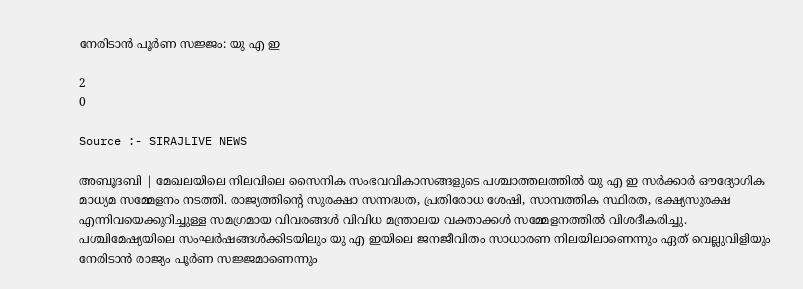നേരിടാന്‍ പൂര്‍ണ സജ്ജം: യു എ ഇ

2
0

Source :- SIRAJLIVE NEWS

അബൂദബി | മേഖലയിലെ നിലവിലെ സൈനിക സംഭവവികാസങ്ങളുടെ പശ്ചാത്തലത്തില്‍ യു എ ഇ സര്‍ക്കാര്‍ ഔദ്യോഗിക മാധ്യമ സമ്മേളനം നടത്തി. രാജ്യത്തിന്റെ സുരക്ഷാ സന്നദ്ധത, പ്രതിരോധ ശേഷി, സാമ്പത്തിക സ്ഥിരത, ഭക്ഷ്യസുരക്ഷ എന്നിവയെക്കുറിച്ചുള്ള സമഗ്രമായ വിവരങ്ങള്‍ വിവിധ മന്ത്രാലയ വക്താക്കള്‍ സമ്മേളനത്തില്‍ വിശദീകരിച്ചു. പശ്ചിമേഷ്യയിലെ സംഘര്‍ഷങ്ങള്‍ക്കിടയിലും യു എ ഇയിലെ ജനജീവിതം സാധാരണ നിലയിലാണെന്നും ഏത് വെല്ലുവിളിയും നേരിടാന്‍ രാജ്യം പൂര്‍ണ സജ്ജമാണെന്നും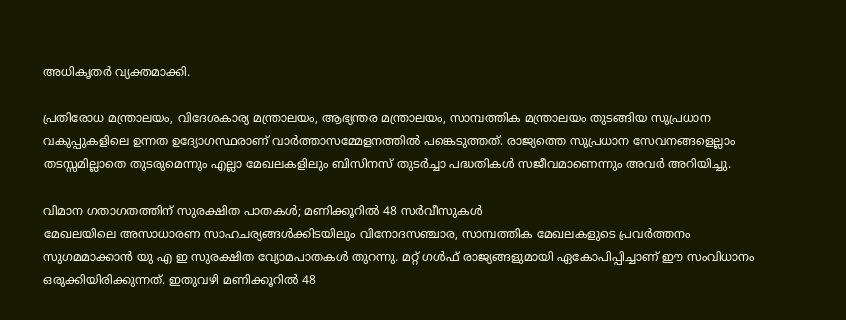അധികൃതര്‍ വ്യക്തമാക്കി.

പ്രതിരോധ മന്ത്രാലയം, വിദേശകാര്യ മന്ത്രാലയം, ആഭ്യന്തര മന്ത്രാലയം, സാമ്പത്തിക മന്ത്രാലയം തുടങ്ങിയ സുപ്രധാന വകുപ്പുകളിലെ ഉന്നത ഉദ്യോഗസ്ഥരാണ് വാര്‍ത്താസമ്മേളനത്തില്‍ പങ്കെടുത്തത്. രാജ്യത്തെ സുപ്രധാന സേവനങ്ങളെല്ലാം തടസ്സമില്ലാതെ തുടരുമെന്നും എല്ലാ മേഖലകളിലും ബിസിനസ് തുടര്‍ച്ചാ പദ്ധതികള്‍ സജീവമാണെന്നും അവര്‍ അറിയിച്ചു.

വിമാന ഗതാഗതത്തിന് സുരക്ഷിത പാതകള്‍; മണിക്കൂറില്‍ 48 സര്‍വീസുകള്‍
മേഖലയിലെ അസാധാരണ സാഹചര്യങ്ങള്‍ക്കിടയിലും വിനോദസഞ്ചാര, സാമ്പത്തിക മേഖലകളുടെ പ്രവര്‍ത്തനം സുഗമമാക്കാന്‍ യു എ ഇ സുരക്ഷിത വ്യോമപാതകള്‍ തുറന്നു. മറ്റ് ഗള്‍ഫ് രാജ്യങ്ങളുമായി ഏകോപിപ്പിച്ചാണ് ഈ സംവിധാനം ഒരുക്കിയിരിക്കുന്നത്. ഇതുവഴി മണിക്കൂറില്‍ 48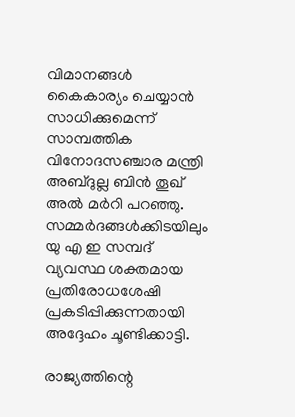വിമാനങ്ങള്‍ കൈകാര്യം ചെയ്യാന്‍ സാധിക്കുമെന്ന് സാമ്പത്തിക വിനോദസഞ്ചാര മന്ത്രി അബ്ദുല്ല ബിന്‍ തൂഖ് അല്‍ മര്‍റി പറഞ്ഞു. സമ്മര്‍ദങ്ങള്‍ക്കിടയിലും യു എ ഇ സമ്പദ് വ്യവസ്ഥ ശക്തമായ പ്രതിരോധശേഷി പ്രകടിപ്പിക്കുന്നതായി അദ്ദേഹം ചൂണ്ടിക്കാട്ടി.

രാജ്യത്തിന്റെ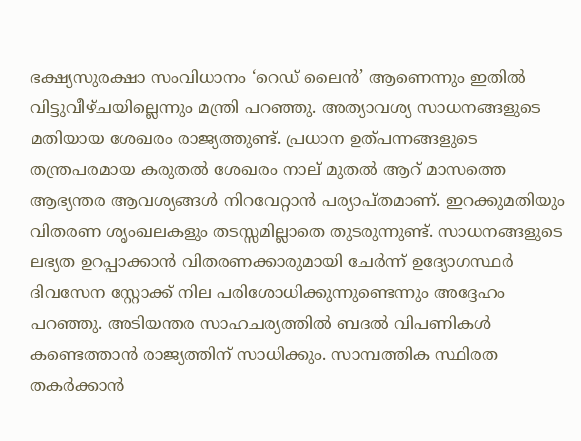ഭക്ഷ്യസുരക്ഷാ സംവിധാനം ‘റെഡ് ലൈന്‍’ ആണെന്നും ഇതില്‍ വിട്ടുവീഴ്ചയില്ലെന്നും മന്ത്രി പറഞ്ഞു. അത്യാവശ്യ സാധനങ്ങളുടെ മതിയായ ശേഖരം രാജ്യത്തുണ്ട്. പ്രധാന ഉത്പന്നങ്ങളുടെ തന്ത്രപരമായ കരുതല്‍ ശേഖരം നാല് മുതല്‍ ആറ് മാസത്തെ ആഭ്യന്തര ആവശ്യങ്ങള്‍ നിറവേറ്റാന്‍ പര്യാപ്തമാണ്. ഇറക്കുമതിയും വിതരണ ശൃംഖലകളും തടസ്സമില്ലാതെ തുടരുന്നുണ്ട്. സാധനങ്ങളുടെ ലഭ്യത ഉറപ്പാക്കാന്‍ വിതരണക്കാരുമായി ചേര്‍ന്ന് ഉദ്യോഗസ്ഥര്‍ ദിവസേന സ്റ്റോക്ക് നില പരിശോധിക്കുന്നുണ്ടെന്നും അദ്ദേഹം പറഞ്ഞു. അടിയന്തര സാഹചര്യത്തില്‍ ബദല്‍ വിപണികള്‍ കണ്ടെത്താന്‍ രാജ്യത്തിന് സാധിക്കും. സാമ്പത്തിക സ്ഥിരത തകര്‍ക്കാന്‍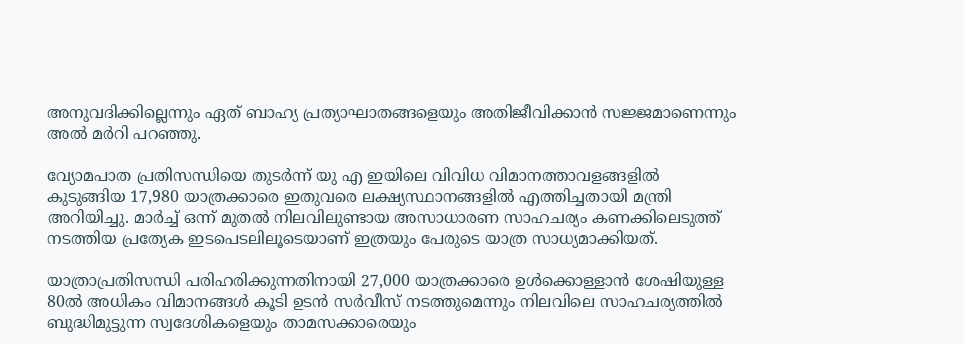അനുവദിക്കില്ലെന്നും ഏത് ബാഹ്യ പ്രത്യാഘാതങ്ങളെയും അതിജീവിക്കാന്‍ സജ്ജമാണെന്നും അല്‍ മര്‍റി പറഞ്ഞു.

വ്യോമപാത പ്രതിസന്ധിയെ തുടര്‍ന്ന് യു എ ഇയിലെ വിവിധ വിമാനത്താവളങ്ങളില്‍ കുടുങ്ങിയ 17,980 യാത്രക്കാരെ ഇതുവരെ ലക്ഷ്യസ്ഥാനങ്ങളില്‍ എത്തിച്ചതായി മന്ത്രി അറിയിച്ചു. മാര്‍ച്ച് ഒന്ന് മുതല്‍ നിലവിലുണ്ടായ അസാധാരണ സാഹചര്യം കണക്കിലെടുത്ത് നടത്തിയ പ്രത്യേക ഇടപെടലിലൂടെയാണ് ഇത്രയും പേരുടെ യാത്ര സാധ്യമാക്കിയത്.

യാത്രാപ്രതിസന്ധി പരിഹരിക്കുന്നതിനായി 27,000 യാത്രക്കാരെ ഉള്‍ക്കൊള്ളാന്‍ ശേഷിയുള്ള 80ല്‍ അധികം വിമാനങ്ങള്‍ കൂടി ഉടന്‍ സര്‍വീസ് നടത്തുമെന്നും നിലവിലെ സാഹചര്യത്തില്‍ ബുദ്ധിമുട്ടുന്ന സ്വദേശികളെയും താമസക്കാരെയും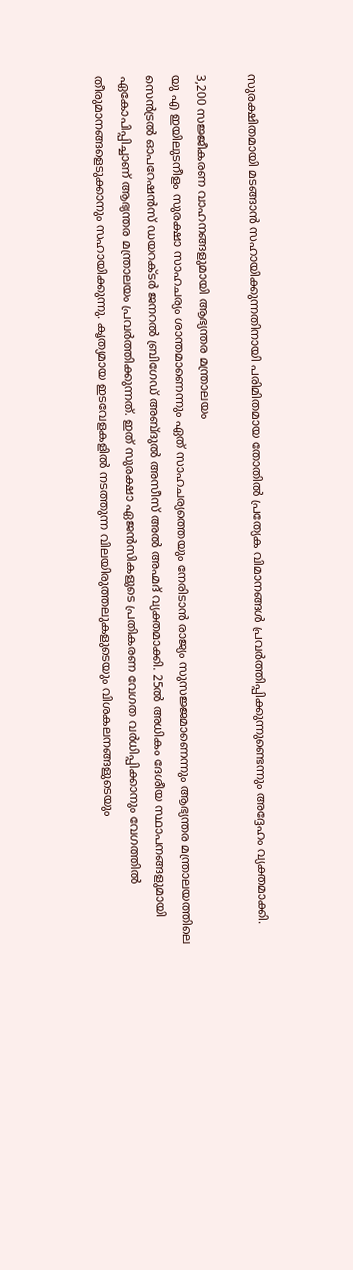സുരക്ഷിതമായി മടങ്ങാന്‍ സഹായിക്കുന്നതിനായി പരിമിതമായ തോതില്‍ പ്രത്യേക വിമാനങ്ങള്‍ പ്രവര്‍ത്തിപ്പിക്കുന്നുണ്ടെന്നും അദ്ദേഹം വ്യക്തമാക്കി.

3,200 സജ്ജീകരണ വാഹനങ്ങളുമായി ആഭ്യന്തര മന്ത്രാലയം
യു എ ഇയിലുടനീളം സുരക്ഷാ സാഹചര്യം ശാന്തമാണെന്നും ഏത് സാഹചര്യത്തെയും നേരിടാന്‍ രാജ്യം സുസജ്ജമാണെന്നും ആഭ്യന്തര മന്ത്രാലയത്തിലെ സെന്‍ട്രല്‍ ഓപറേഷന്‍സ് ഡയറക്ടര്‍ ജനറല്‍ ബ്രിഗേഡ് അബ്ദുല്‍ അസീസ് അല്‍ അഹ്മദ് വ്യക്തമാക്കി. 25ല്‍ അധികം ദേശീയ സ്ഥാപനങ്ങളുമായി ഏകോപിപ്പിച്ചാണ് ആഭ്യന്തര മന്ത്രാലയം പ്രവര്‍ത്തിക്കുന്നത്. ഇത് സുരക്ഷാ ഏജന്‍സികളുടെ പ്രതികരണ വേഗത വര്‍ധിപ്പിക്കാനും വേഗത്തില്‍ തീരുമാനങ്ങളെടുക്കാനും സഹായിക്കുന്നു. കൃത്യമായ ഇടവേളകളില്‍ നടത്തുന്ന വിലയിരുത്തലുകളുടെയും വിശകലനങ്ങളുടെയും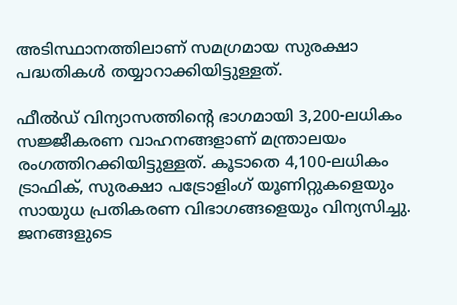അടിസ്ഥാനത്തിലാണ് സമഗ്രമായ സുരക്ഷാ പദ്ധതികള്‍ തയ്യാറാക്കിയിട്ടുള്ളത്.

ഫീല്‍ഡ് വിന്യാസത്തിന്റെ ഭാഗമായി 3,200-ലധികം സജ്ജീകരണ വാഹനങ്ങളാണ് മന്ത്രാലയം രംഗത്തിറക്കിയിട്ടുള്ളത്. കൂടാതെ 4,100-ലധികം ട്രാഫിക്, സുരക്ഷാ പട്രോളിംഗ് യൂണിറ്റുകളെയും സായുധ പ്രതികരണ വിഭാഗങ്ങളെയും വിന്യസിച്ചു. ജനങ്ങളുടെ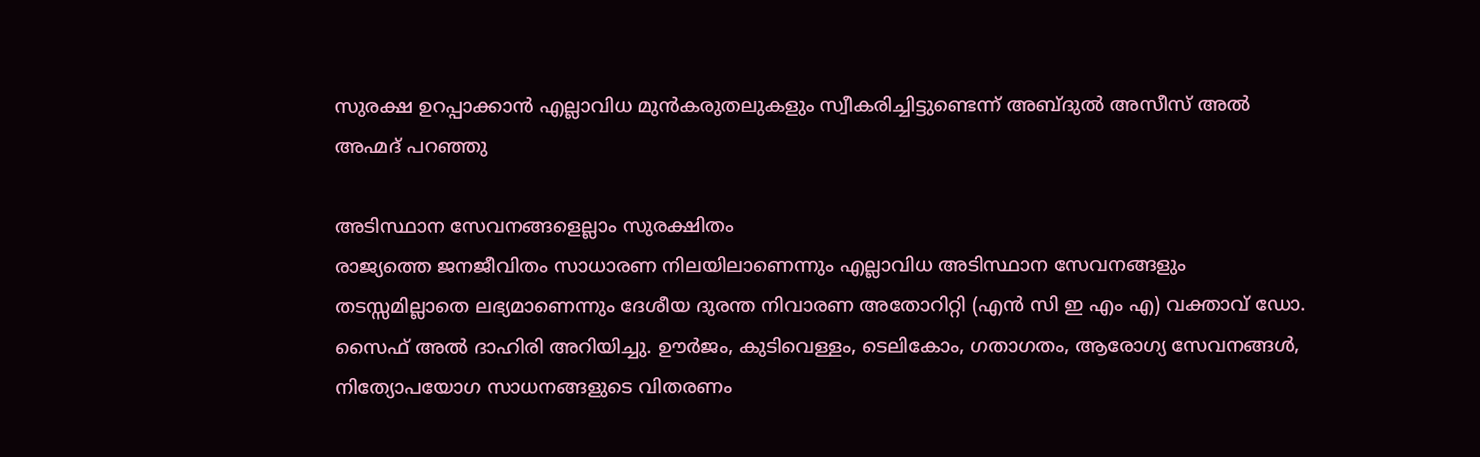സുരക്ഷ ഉറപ്പാക്കാന്‍ എല്ലാവിധ മുന്‍കരുതലുകളും സ്വീകരിച്ചിട്ടുണ്ടെന്ന് അബ്ദുല്‍ അസീസ് അല്‍ അഹ്മദ് പറഞ്ഞു

അടിസ്ഥാന സേവനങ്ങളെല്ലാം സുരക്ഷിതം
രാജ്യത്തെ ജനജീവിതം സാധാരണ നിലയിലാണെന്നും എല്ലാവിധ അടിസ്ഥാന സേവനങ്ങളും തടസ്സമില്ലാതെ ലഭ്യമാണെന്നും ദേശീയ ദുരന്ത നിവാരണ അതോറിറ്റി (എന്‍ സി ഇ എം എ) വക്താവ് ഡോ. സൈഫ് അല്‍ ദാഹിരി അറിയിച്ചു. ഊര്‍ജം, കുടിവെള്ളം, ടെലികോം, ഗതാഗതം, ആരോഗ്യ സേവനങ്ങള്‍, നിത്യോപയോഗ സാധനങ്ങളുടെ വിതരണം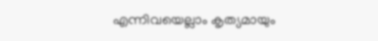എന്നിവയെല്ലാം കൃത്യമായും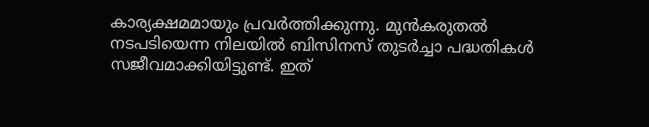കാര്യക്ഷമമായും പ്രവര്‍ത്തിക്കുന്നു. മുന്‍കരുതല്‍ നടപടിയെന്ന നിലയില്‍ ബിസിനസ് തുടര്‍ച്ചാ പദ്ധതികള്‍ സജീവമാക്കിയിട്ടുണ്ട്. ഇത്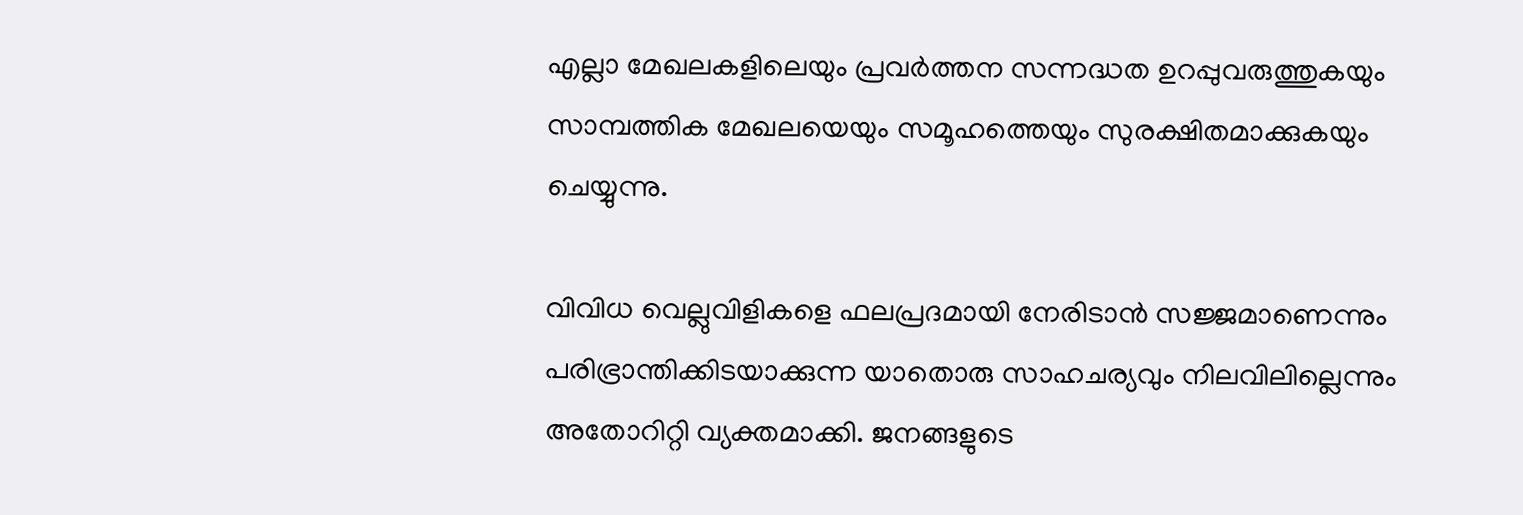എല്ലാ മേഖലകളിലെയും പ്രവര്‍ത്തന സന്നദ്ധത ഉറപ്പുവരുത്തുകയും സാമ്പത്തിക മേഖലയെയും സമൂഹത്തെയും സുരക്ഷിതമാക്കുകയും ചെയ്യുന്നു.

വിവിധ വെല്ലുവിളികളെ ഫലപ്രദമായി നേരിടാന്‍ സജ്ജമാണെന്നും പരിഭ്രാന്തിക്കിടയാക്കുന്ന യാതൊരു സാഹചര്യവും നിലവിലില്ലെന്നും അതോറിറ്റി വ്യക്തമാക്കി. ജനങ്ങളുടെ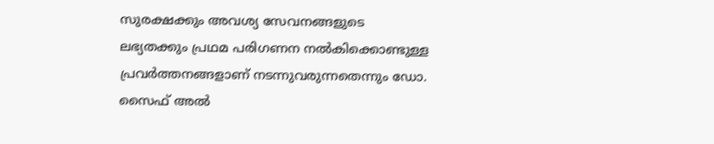സുരക്ഷക്കും അവശ്യ സേവനങ്ങളുടെ ലഭ്യതക്കും പ്രഥമ പരിഗണന നല്‍കിക്കൊണ്ടുള്ള പ്രവര്‍ത്തനങ്ങളാണ് നടന്നുവരുന്നതെന്നും ഡോ. സൈഫ് അല്‍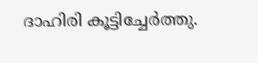ദാഹിരി കൂട്ടിച്ചേര്‍ത്തു.